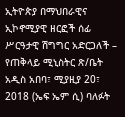ኢትዮጵያ በማህበራዊና ኢኮኖሚያዊ ዘርፎች ሰፊ ሥርዓታዊ ሽግግር አድርጋለች – የጠቅላይ ሚኒስትር ጽ/ቤት
አዲስ አበባ፣ ሚያዚያ 20፣ 2018 (ኤፍ ኤም ሲ) ባለፉት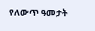የለውጥ ዓመታት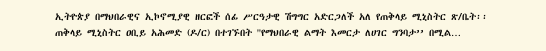ኢትዮጵያ በማህበራዊና ኢኮኖሚያዊ ዘርፎች ሰፊ ሥርዓታዊ ሽግግር አድርጋለች አለ የጠቅላይ ሚኒስትር ጽ/ቤት፡፡
ጠቅላይ ሚኒስትር ዐቢይ አሕመድ (ዶ/ር) በተገኙበት ''የማህበራዊ ልማት እመርታ ለሀገር ግንባታ’’ በሚል…